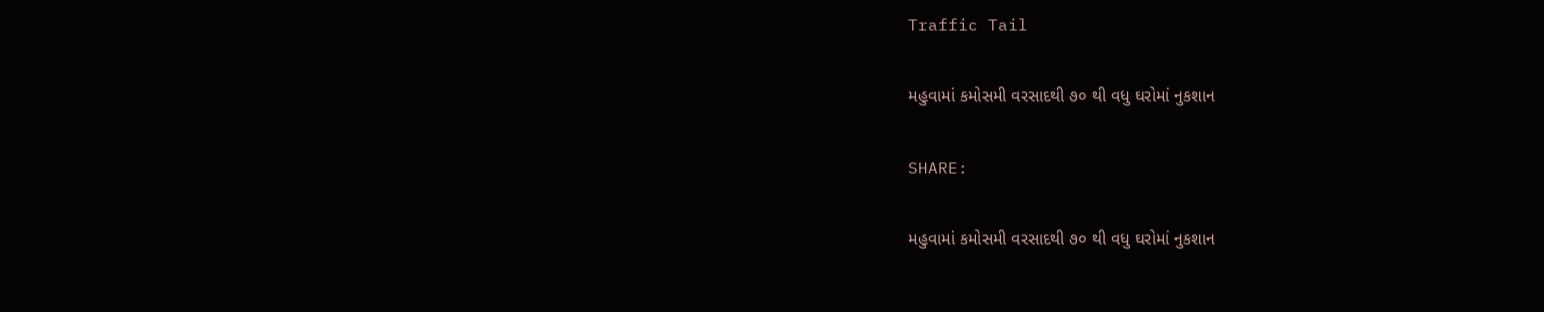Traffic Tail

મહુવામાં કમોસમી વરસાદથી ૭૦ થી વધુ ઘરોમાં નુકશાન

SHARE:

મહુવામાં કમોસમી વરસાદથી ૭૦ થી વધુ ઘરોમાં નુકશાન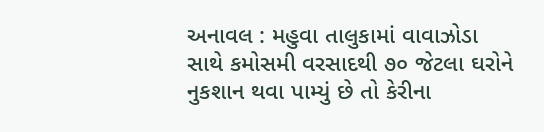અનાવલ : મહુવા તાલુકામાં વાવાઝોડા સાથે કમોસમી વરસાદથી ૭૦ જેટલા ઘરોને નુકશાન થવા પામ્યું છે તો કેરીના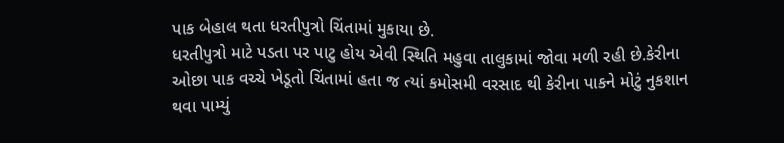પાક બેહાલ થતા ધરતીપુત્રો ચિંતામાં મુકાયા છે.
ધરતીપુત્રો માટે પડતા પર પાટુ હોય એવી સ્થિતિ મહુવા તાલુકામાં જોવા મળી રહી છે.કેરીના ઓછા પાક વચ્ચે ખેડૂતો ચિંતામાં હતા જ ત્યાં કમોસમી વરસાદ થી કેરીના પાકને મોટું નુકશાન થવા પામ્યું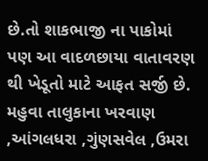છે.તો શાકભાજી ના પાકોમાં પણ આ વાદળછાયા વાતાવરણ થી ખેડૂતો માટે આફત સર્જી છે.
મહુવા તાલુકાના ખરવાણ ,આંગલધરા ,ગુંણસવેલ ,ઉમરા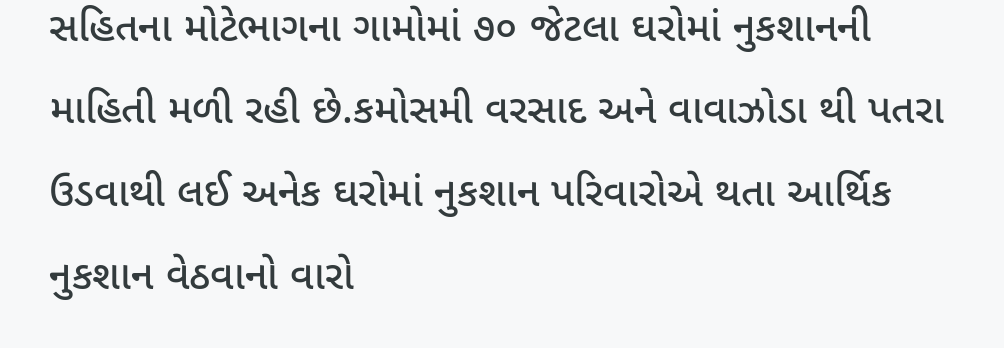સહિતના મોટેભાગના ગામોમાં ૭૦ જેટલા ઘરોમાં નુકશાનની માહિતી મળી રહી છે.કમોસમી વરસાદ અને વાવાઝોડા થી પતરા ઉડવાથી લઈ અનેક ઘરોમાં નુકશાન પરિવારોએ થતા આર્થિક નુકશાન વેઠવાનો વારો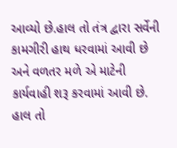આવ્યો છે.હાલ તો તંત્ર દ્વારા સર્વેની કામગીરી હાથ ધરવામાં આવી છે અને વળતર મળે એ માટેની કાર્યવાહી શરૂ કરવામાં આવી છે.
હાલ તો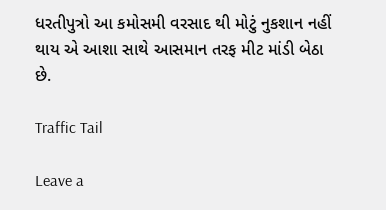ધરતીપુત્રો આ કમોસમી વરસાદ થી મોટું નુકશાન નહીં થાય એ આશા સાથે આસમાન તરફ મીટ માંડી બેઠા છે.

Traffic Tail

Leave a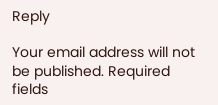Reply

Your email address will not be published. Required fields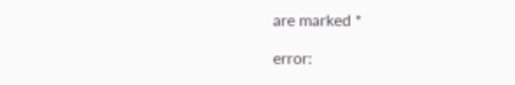are marked *

error: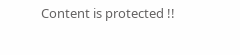Content is protected !!